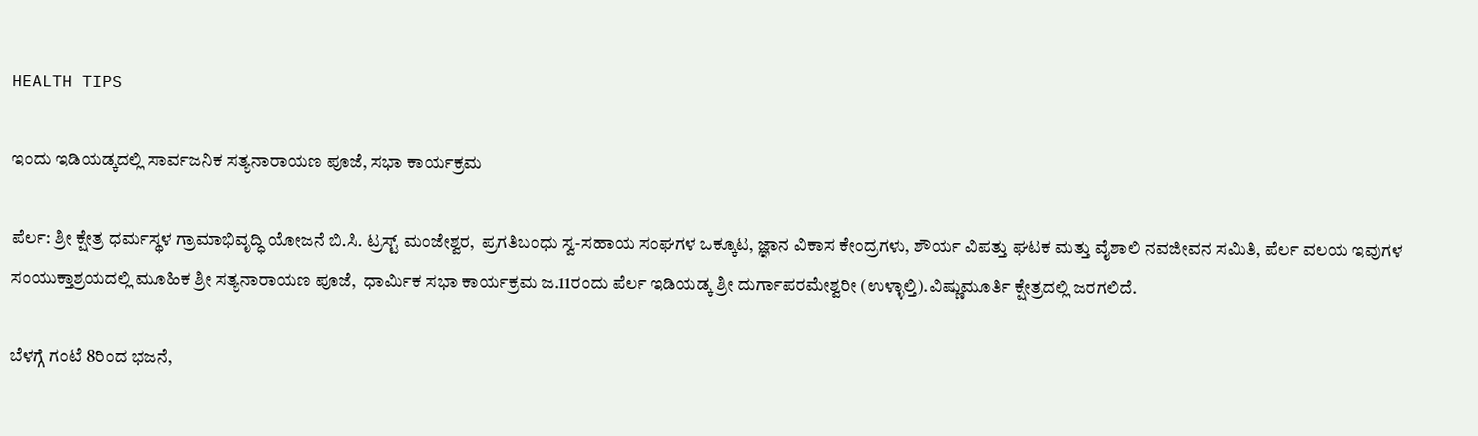HEALTH TIPS

ಇಂದು ಇಡಿಯಡ್ಕದಲ್ಲಿ ಸಾರ್ವಜನಿಕ ಸತ್ಯನಾರಾಯಣ ಪೂಜೆ, ಸಭಾ ಕಾರ್ಯಕ್ರಮ

ಪೆರ್ಲ: ಶ್ರೀ ಕ್ಷೇತ್ರ ಧರ್ಮಸ್ಥಳ ಗ್ರಾಮಾಭಿವೃದ್ಧಿ ಯೋಜನೆ ಬಿ.ಸಿ. ಟ್ರಸ್ಟ್ ಮಂಜೇಶ್ವರ,  ಪ್ರಗತಿಬಂಧು ಸ್ವ-ಸಹಾಯ ಸಂಘಗಳ ಒಕ್ಕೂಟ, ಜ್ಞಾನ ವಿಕಾಸ ಕೇಂದ್ರಗಳು, ಶೌರ್ಯ ವಿಪತ್ತು ಘಟಕ ಮತ್ತು ವೈಶಾಲಿ ನವಜೀವನ ಸಮಿತಿ, ಪೆರ್ಲ ವಲಯ ಇವುಗಳ ಸಂಯುಕ್ತಾಶ್ರಯದಲ್ಲಿ ಮೂಹಿಕ ಶ್ರೀ ಸತ್ಯನಾರಾಯಣ ಪೂಜೆ,  ಧಾರ್ಮಿಕ ಸಭಾ ಕಾರ್ಯಕ್ರಮ ಜ.11ರಂದು ಪೆರ್ಲ ಇಡಿಯಡ್ಕ ಶ್ರೀ ದುರ್ಗಾಪರಮೇಶ್ವರೀ (ಉಳ್ಳಾಲ್ತಿ).ವಿಷ್ಣುಮೂರ್ತಿ ಕ್ಷೇತ್ರದಲ್ಲಿ ಜರಗಲಿದೆ.

ಬೆಳಗ್ಗೆ ಗಂಟೆ 8ರಿಂದ ಭಜನೆ,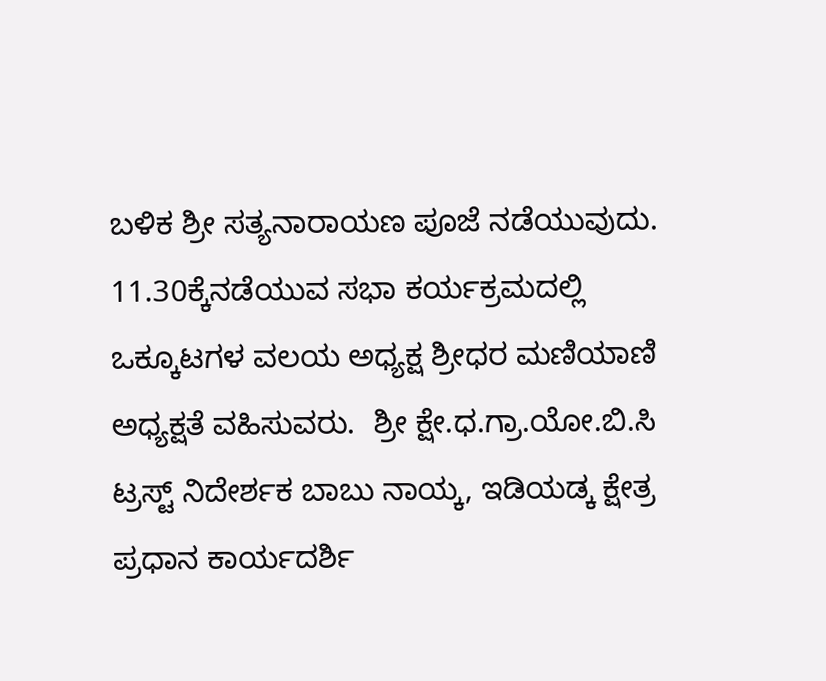ಬಳಿಕ ಶ್ರೀ ಸತ್ಯನಾರಾಯಣ ಪೂಜೆ ನಡೆಯುವುದು.    11.30ಕ್ಕೆನಡೆಯುವ ಸಭಾ ಕರ್ಯಕ್ರಮದಲ್ಲಿ ಒಕ್ಕೂಟಗಳ ವಲಯ ಅಧ್ಯಕ್ಷ ಶ್ರೀಧರ ಮಣಿಯಾಣಿ ಅಧ್ಯಕ್ಷತೆ ವಹಿಸುವರು.  ಶ್ರೀ ಕ್ಷೇ.ಧ.ಗ್ರಾ.ಯೋ.ಬಿ.ಸಿ ಟ್ರಸ್ಟ್ ನಿದೇರ್ಶಕ ಬಾಬು ನಾಯ್ಕ, ಇಡಿಯಡ್ಕ ಕ್ಷೇತ್ರ ಪ್ರಧಾನ ಕಾರ್ಯದರ್ಶಿ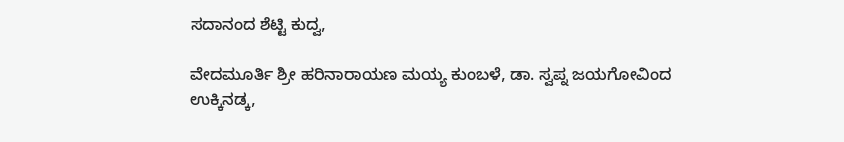ಸದಾನಂದ ಶೆಟ್ಟಿ ಕುದ್ವ,

ವೇದಮೂರ್ತಿ ಶ್ರೀ ಹರಿನಾರಾಯಣ ಮಯ್ಯ ಕುಂಬಳೆ, ಡಾ. ಸ್ವಪ್ನ ಜಯಗೋವಿಂದ ಉಕ್ಕಿನಡ್ಕ,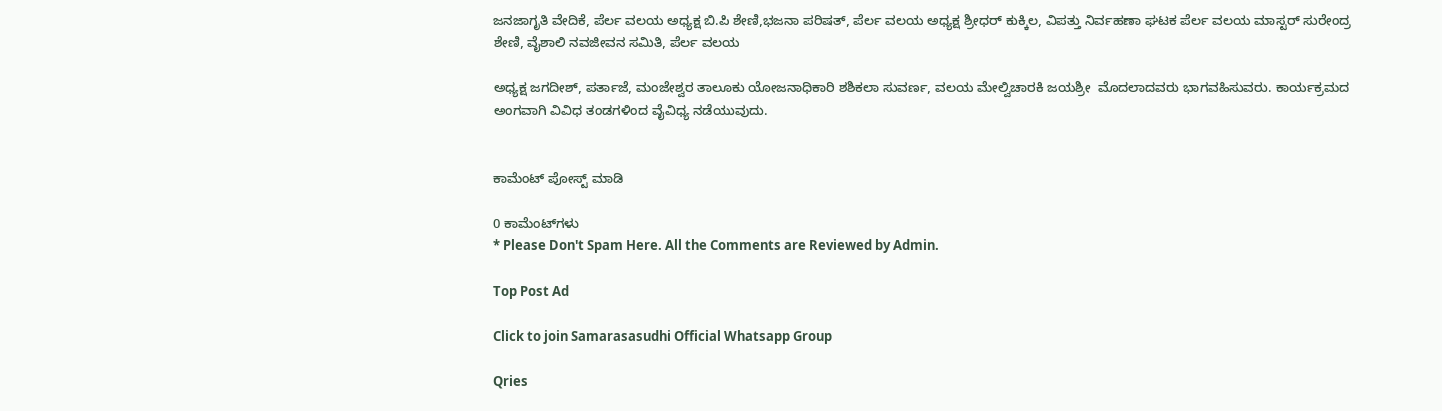ಜನಜಾಗೃತಿ ವೇದಿಕೆ, ಪೆರ್ಲ ವಲಯ ಅಧ್ಯಕ್ಷ ಬಿ.ಪಿ ಶೇಣಿ,ಭಜನಾ ಪರಿಷತ್, ಪೆರ್ಲ ವಲಯ ಅಧ್ಯಕ್ಷ ಶ್ರೀಧರ್ ಕುಕ್ಕಿಲ, ವಿಪತ್ತು ನಿರ್ವಹಣಾ ಘಟಕ ಪೆರ್ಲ ವಲಯ ಮಾಸ್ಟರ್ ಸುರೇಂದ್ರ ಶೇಣಿ, ವೈಶಾಲಿ ನವಜೀವನ ಸಮಿತಿ, ಪೆರ್ಲ ವಲಯ

ಅಧ್ಯಕ್ಷ ಜಗದೀಶ್, ಪರ್ತಾಜೆ, ಮಂಜೇಶ್ವರ ತಾಲೂಕು ಯೋಜನಾಧಿಕಾರಿ ಶಶಿಕಲಾ ಸುವರ್ಣ, ವಲಯ ಮೇಲ್ವಿಚಾರಕಿ ಜಯಶ್ರೀ  ಮೊದಲಾದವರು ಭಾಗವಹಿಸುವರು. ಕಾರ್ಯಕ್ರಮದ ಅಂಗವಾಗಿ ವಿವಿಧ ತಂಡಗಳಿಂದ ವೈವಿಧ್ಯ ನಡೆಯುವುದು.


ಕಾಮೆಂಟ್‌‌ ಪೋಸ್ಟ್‌ ಮಾಡಿ

0 ಕಾಮೆಂಟ್‌ಗಳು
* Please Don't Spam Here. All the Comments are Reviewed by Admin.

Top Post Ad

Click to join Samarasasudhi Official Whatsapp Group

Qries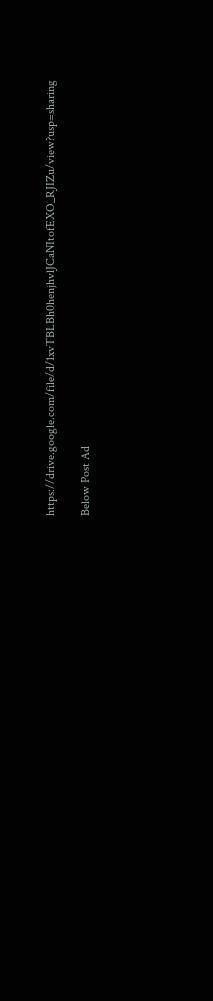https://drive.google.com/file/d/1xvTBLBh0henjhvlJCaNItofEXO_RJIZu/view?usp=sharing

Below Post Ad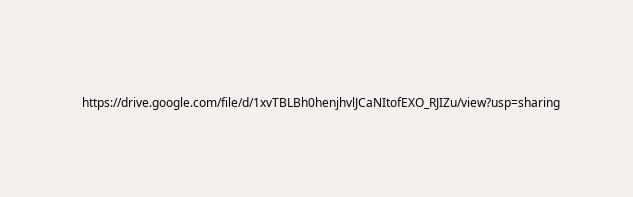https://drive.google.com/file/d/1xvTBLBh0henjhvlJCaNItofEXO_RJIZu/view?usp=sharing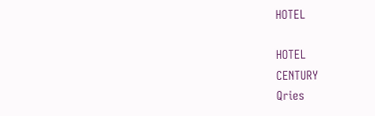HOTEL

HOTEL
CENTURY
Qries